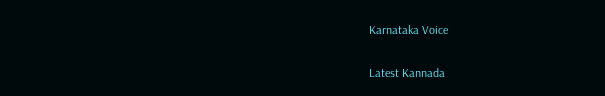Karnataka Voice

Latest Kannada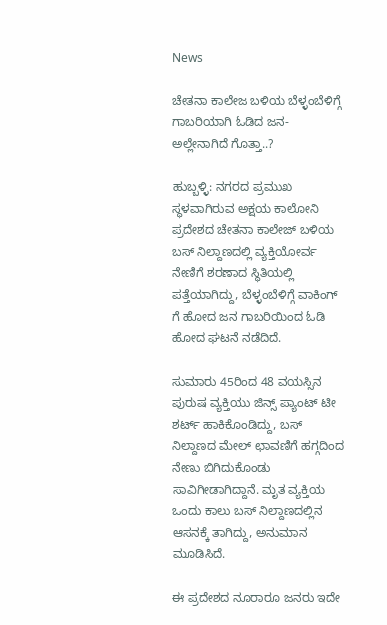News

ಚೇತನಾ ಕಾಲೇಜ ಬಳಿಯ ಬೆಳ್ಳಂಬೆಳಿಗ್ಗೆ ಗಾಬರಿಯಾಗಿ ಓಡಿದ ಜನ- ಅಲ್ಲೇನಾಗಿದೆ ಗೊತ್ತಾ..?

ಹುಬ್ಬಳ್ಳಿ: ನಗರದ ಪ್ರಮುಖ ಸ್ಥಳವಾಗಿರುವ ಅಕ್ಷಯ ಕಾಲೋನಿ ಪ್ರದೇಶದ ಚೇತನಾ ಕಾಲೇಜ್ ಬಳಿಯ ಬಸ್ ನಿಲ್ದಾಣದಲ್ಲಿ ವ್ಯಕ್ತಿಯೋರ್ವ ನೇಣಿಗೆ ಶರಣಾದ ಸ್ಥಿತಿಯಲ್ಲಿ ಪತ್ತೆಯಾಗಿದ್ದು, ಬೆಳ್ಳಂಬೆಳಿಗ್ಗೆ ವಾಕಿಂಗ್ ಗೆ ಹೋದ ಜನ ಗಾಬರಿಯಿಂದ ಓಡಿ ಹೋದ ಘಟನೆ ನಡೆದಿದೆ.

ಸುಮಾರು 45ರಿಂದ 48 ವಯಸ್ಸಿನ ಪುರುಷ ವ್ಯಕ್ತಿಯು ಜಿನ್ಸ್ ಪ್ಯಾಂಟ್ ಟೀ ಶರ್ಟ್ ಹಾಕಿಕೊಂಡಿದ್ದು, ಬಸ್ ನಿಲ್ದಾಣದ ಮೇಲ್ ಛಾವಣಿಗೆ ಹಗ್ಗದಿಂದ ನೇಣು ಬಿಗಿದುಕೊಂಡು ಸಾವಿಗೀಡಾಗಿದ್ದಾನೆ. ಮೃತ ವ್ಯಕ್ತಿಯ ಒಂದು ಕಾಲು ಬಸ್ ನಿಲ್ದಾಣದಲ್ಲಿನ ಆಸನಕ್ಕೆ ತಾಗಿದ್ದು, ಅನುಮಾನ ಮೂಡಿಸಿದೆ.

ಈ ಪ್ರದೇಶದ ನೂರಾರೂ ಜನರು ಇದೇ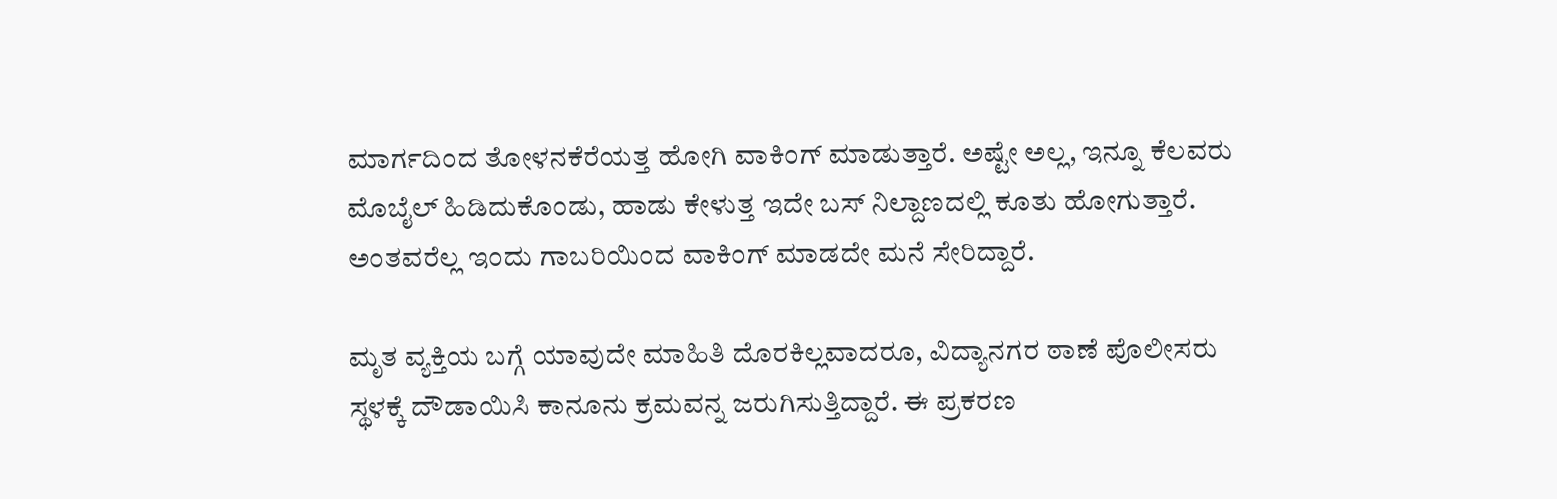ಮಾರ್ಗದಿಂದ ತೋಳನಕೆರೆಯತ್ತ ಹೋಗಿ ವಾಕಿಂಗ್ ಮಾಡುತ್ತಾರೆ. ಅಷ್ಟೇ ಅಲ್ಲ, ಇನ್ನೂ ಕೆಲವರು ಮೊಬೈಲ್ ಹಿಡಿದುಕೊಂಡು, ಹಾಡು ಕೇಳುತ್ತ ಇದೇ ಬಸ್ ನಿಲ್ದಾಣದಲ್ಲಿ ಕೂತು ಹೋಗುತ್ತಾರೆ. ಅಂತವರೆಲ್ಲ ಇಂದು ಗಾಬರಿಯಿಂದ ವಾಕಿಂಗ್ ಮಾಡದೇ ಮನೆ ಸೇರಿದ್ದಾರೆ.

ಮೃತ ವ್ಯಕ್ತಿಯ ಬಗ್ಗೆ ಯಾವುದೇ ಮಾಹಿತಿ ದೊರಕಿಲ್ಲವಾದರೂ, ವಿದ್ಯಾನಗರ ಠಾಣೆ ಪೊಲೀಸರು ಸ್ಥಳಕ್ಕೆ ದೌಡಾಯಿಸಿ ಕಾನೂನು ಕ್ರಮವನ್ನ ಜರುಗಿಸುತ್ತಿದ್ದಾರೆ. ಈ ಪ್ರಕರಣ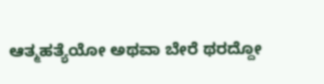ಆತ್ಮಹತ್ಯೆಯೋ ಅಥವಾ ಬೇರೆ ಥರದ್ದೋ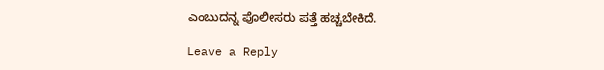ಎಂಬುದನ್ನ ಪೊಲೀಸರು ಪತ್ತೆ ಹಚ್ಚಬೇಕಿದೆ.

Leave a Reply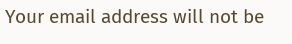Your email address will not be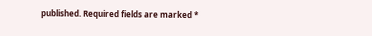published. Required fields are marked *